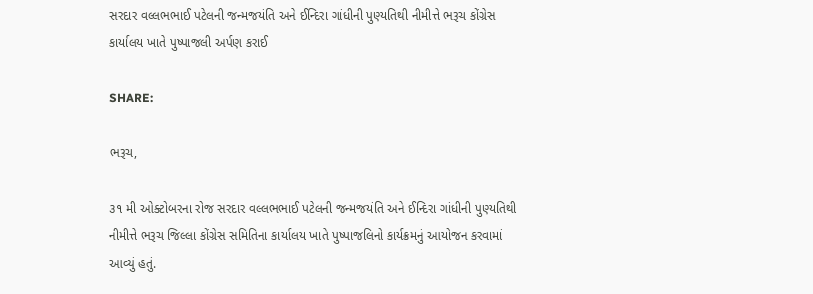સરદાર વલ્લભભાઈ પટેલની જન્મજયંતિ અને ઈન્દિરા ગાંધીની પુણ્યતિથી નીમીત્તે ભરૂચ કોંગ્રેસ કાર્યાલય ખાતે પુષ્પાજલી અર્પણ કરાઈ

SHARE:

ભરૂચ,

૩૧ મી ઓક્ટોબરના રોજ સરદાર વલ્લભભાઈ પટેલની જન્મજયંતિ અને ઈન્દિરા ગાંધીની પુણ્યતિથી નીમીત્તે ભરૂચ જિલ્લા કોંગ્રેસ સમિતિના કાર્યાલય ખાતે પુષ્પાજલિનો કાર્યક્રમનું આયોજન કરવામાં આવ્યું હતું.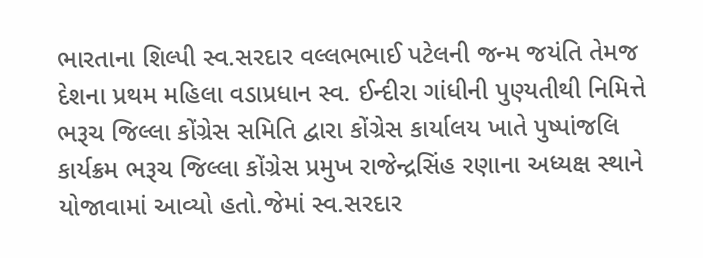ભારતાના શિલ્પી સ્વ.સરદાર વલ્લભભાઈ પટેલની જન્મ જયંતિ તેમજ દેશના પ્રથમ મહિલા વડાપ્રધાન સ્વ. ઈન્દીરા ગાંધીની પુણ્યતીથી નિમિત્તે ભરૂચ જિલ્લા કોંગ્રેસ સમિતિ દ્વારા કોંગ્રેસ કાર્યાલય ખાતે પુષ્પાંજલિ કાર્યક્રમ ભરૂચ જિલ્લા કોંગ્રેસ પ્રમુખ રાજેન્દ્રસિંહ રણાના અધ્યક્ષ સ્થાને યોજાવામાં આવ્યો હતો.જેમાં સ્વ.સરદાર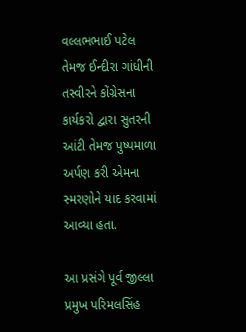વલ્લભભાઈ પટેલ તેમજ ઈન્દીરા ગાંધીની તસ્વીરને કોંગ્રેસના કાર્યકરો દ્વારા સુતરની આંટી તેમજ પુષ્પમાળા અર્પણ કરી એમના સ્મરણોને યાદ કરવામાં આવ્યા હતા.

આ પ્રસંગે પૂર્વ જીલ્લા પ્રમુખ પરિમલસિંહ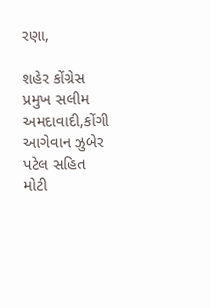રણા,

શહેર કોંગ્રેસ પ્રમુખ સલીમ અમદાવાદી,કોંગી આગેવાન ઝુબેર પટેલ સહિત મોટી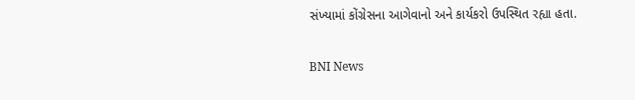સંખ્યામાં કોંગ્રેસના આગેવાનો અને કાર્યકરો ઉપસ્થિત રહ્યા હતા.

BNI News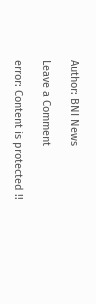Author: BNI News

Leave a Comment

error: Content is protected !!